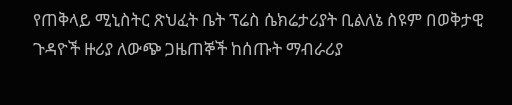የጠቅላይ ሚኒስትር ጽህፈት ቤት ፕሬስ ሴክሬታሪያት ቢልለኔ ስዩም በወቅታዊ ጉዳዮች ዙሪያ ለውጭ ጋዜጠኞች ከሰጡት ማብራሪያ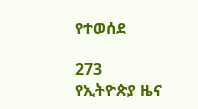የተወሰደ

273
የኢትዮጵያ ዜና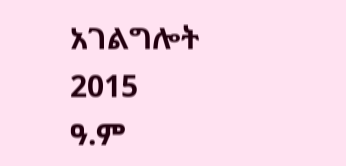አገልግሎት
2015
ዓ.ም